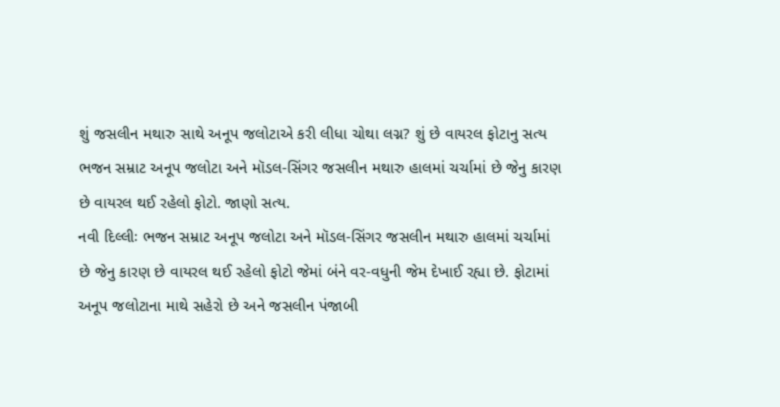શું જસલીન મથારુ સાથે અનૂપ જલોટાએ કરી લીધા ચોથા લગ્ન? શું છે વાયરલ ફોટાનુ સત્ય
ભજન સમ્રાટ અનૂપ જલોટા અને મૉડલ-સિંગર જસલીન મથારુ હાલમાં ચર્ચામાં છે જેનુ કારણ છે વાયરલ થઈ રહેલો ફોટો. જાણો સત્ય.
નવી દિલ્લીઃ ભજન સમ્રાટ અનૂપ જલોટા અને મૉડલ-સિંગર જસલીન મથારુ હાલમાં ચર્ચામાં છે જેનુ કારણ છે વાયરલ થઈ રહેલો ફોટો જેમાં બંને વર-વધુની જેમ દેખાઈ રહ્યા છે. ફોટામાં અનૂપ જલોટાના માથે સહેરો છે અને જસલીન પંજાબી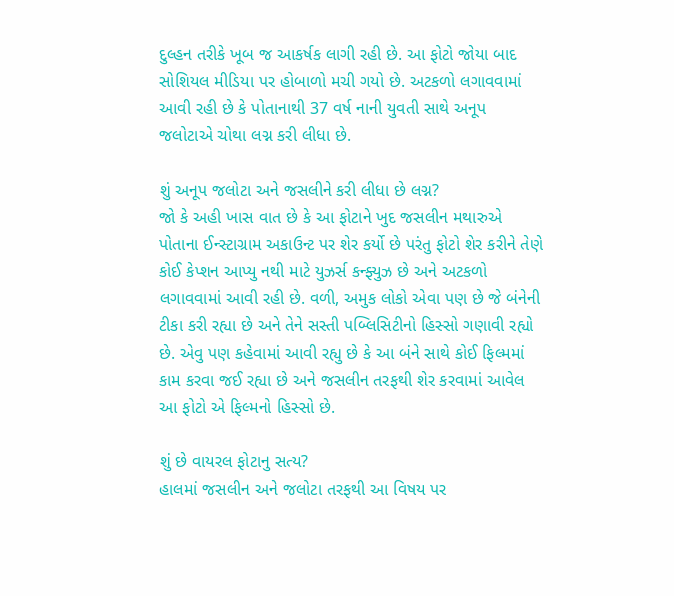દુલ્હન તરીકે ખૂબ જ આકર્ષક લાગી રહી છે. આ ફોટો જોયા બાદ સોશિયલ મીડિયા પર હોબાળો મચી ગયો છે. અટકળો લગાવવામાં આવી રહી છે કે પોતાનાથી 37 વર્ષ નાની યુવતી સાથે અનૂપ જલોટાએ ચોથા લગ્ન કરી લીધા છે.

શું અનૂપ જલોટા અને જસલીને કરી લીધા છે લગ્ન?
જો કે અહી ખાસ વાત છે કે આ ફોટાને ખુદ જસલીન મથારુએ પોતાના ઈન્સ્ટાગ્રામ અકાઉન્ટ પર શેર કર્યો છે પરંતુ ફોટો શેર કરીને તેણે કોઈ કેપ્શન આપ્યુ નથી માટે યુઝર્સ કન્ફ્યુઝ છે અને અટકળો લગાવવામાં આવી રહી છે. વળી, અમુક લોકો એવા પણ છે જે બંનેની ટીકા કરી રહ્યા છે અને તેને સસ્તી પબ્લિસિટીનો હિસ્સો ગણાવી રહ્યો છે. એવુ પણ કહેવામાં આવી રહ્યુ છે કે આ બંને સાથે કોઈ ફિલ્મમાં કામ કરવા જઈ રહ્યા છે અને જસલીન તરફથી શેર કરવામાં આવેલ આ ફોટો એ ફિલ્મનો હિસ્સો છે.

શું છે વાયરલ ફોટાનુ સત્ય?
હાલમાં જસલીન અને જલોટા તરફથી આ વિષય પર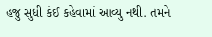હજુ સુધી કંઈ કહેવામાં આવ્યુ નથી. તમને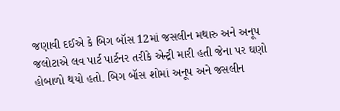જણાવી દઈએ કે બિગ બૉસ 12માં જસલીન મથારુ અને અનૂપ જલોટાએ લવ પાર્ટ પાર્ટનર તરીકે એન્ટ્રી મારી હતી જેના પર ઘણો હોબાળો થયો હતો. બિગ બૉસ શોમાં અનૂપ અને જસલીન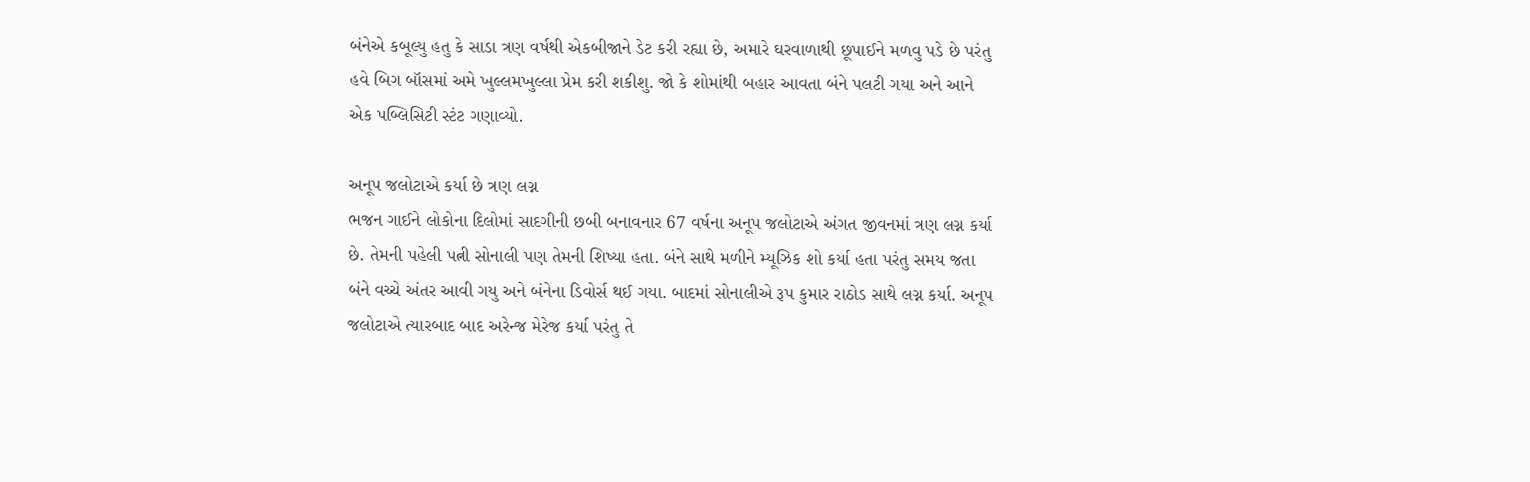બંનેએ કબૂલ્યુ હતુ કે સાડા ત્રણ વર્ષથી એકબીજાને ડેટ કરી રહ્યા છે, અમારે ઘરવાળાથી છૂપાઈને મળવુ પડે છે પરંતુ હવે બિગ બૉસમાં અમે ખુલ્લમખુલ્લા પ્રેમ કરી શકીશુ. જો કે શોમાંથી બહાર આવતા બંને પલટી ગયા અને આને એક પબ્લિસિટી સ્ટંટ ગણાવ્યો.

અનૂપ જલોટાએ કર્યા છે ત્રણ લગ્ન
ભજન ગાઈને લોકોના દિલોમાં સાદગીની છબી બનાવનાર 67 વર્ષના અનૂપ જલોટાએ અંગત જીવનમાં ત્રણ લગ્ન કર્યા છે. તેમની પહેલી પત્ની સોનાલી પણ તેમની શિષ્યા હતા. બંને સાથે મળીને મ્યૂઝિક શો કર્યા હતા પરંતુ સમય જતા બંને વચ્ચે અંતર આવી ગયુ અને બંનેના ડિવોર્સ થઈ ગયા. બાદમાં સોનાલીએ રૂપ કુમાર રાઠોડ સાથે લગ્ન કર્યા. અનૂપ જલોટાએ ત્યારબાદ બાદ અરેન્જ મેરેજ કર્યા પરંતુ તે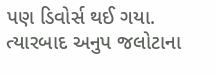પણ ડિવોર્સ થઈ ગયા. ત્યારબાદ અનુપ જલોટાના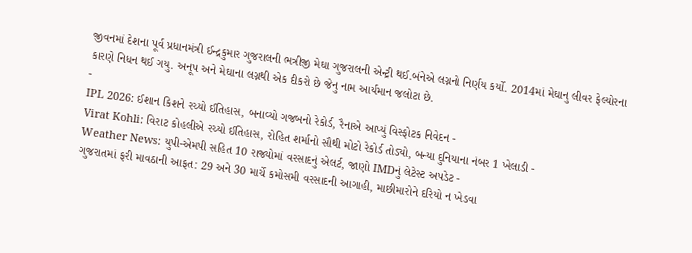જીવનમાં દેશના પૂર્વ પ્રધાનમંત્રી ઈન્દ્રકુમાર ગુજરાલની ભત્રીજી મેઘા ગુજરાલની એન્ટ્રી થઈ.બંનેએ લગ્નનો નિર્ણય કર્યો. 2014માં મેઘાનુ લીવર ફેલ્યોરના કારણે નિધન થઈ ગયુ. અનૂપ અને મેઘાના લગ્નથી એક દીકરો છે જેનુ નામ આર્યમાન જલોટા છે.
-
IPL 2026: ઈશાન કિશને રચ્યો ઈતિહાસ, બનાવ્યો ગજબનો રેકોર્ડ, રૈનાએ આપ્યું વિસ્ફોટક નિવેદન -
Virat Kohli: વિરાટ કોહલીએ રચ્યો ઈતિહાસ, રોહિત શર્માનો સૌથી મોટો રેકોર્ડ તોડ્યો, બન્યા દુનિયાના નંબર 1 ખેલાડી -
Weather News: યુપી-એમપી સહિત 10 રાજ્યોમાં વરસાદનું એલર્ટ, જાણો IMDનું લેટેસ્ટ અપડેટ -
ગુજરાતમાં ફરી માવઠાની આફત: 29 અને 30 માર્ચે કમોસમી વરસાદની આગાહી, માછીમારોને દરિયો ન ખેડવા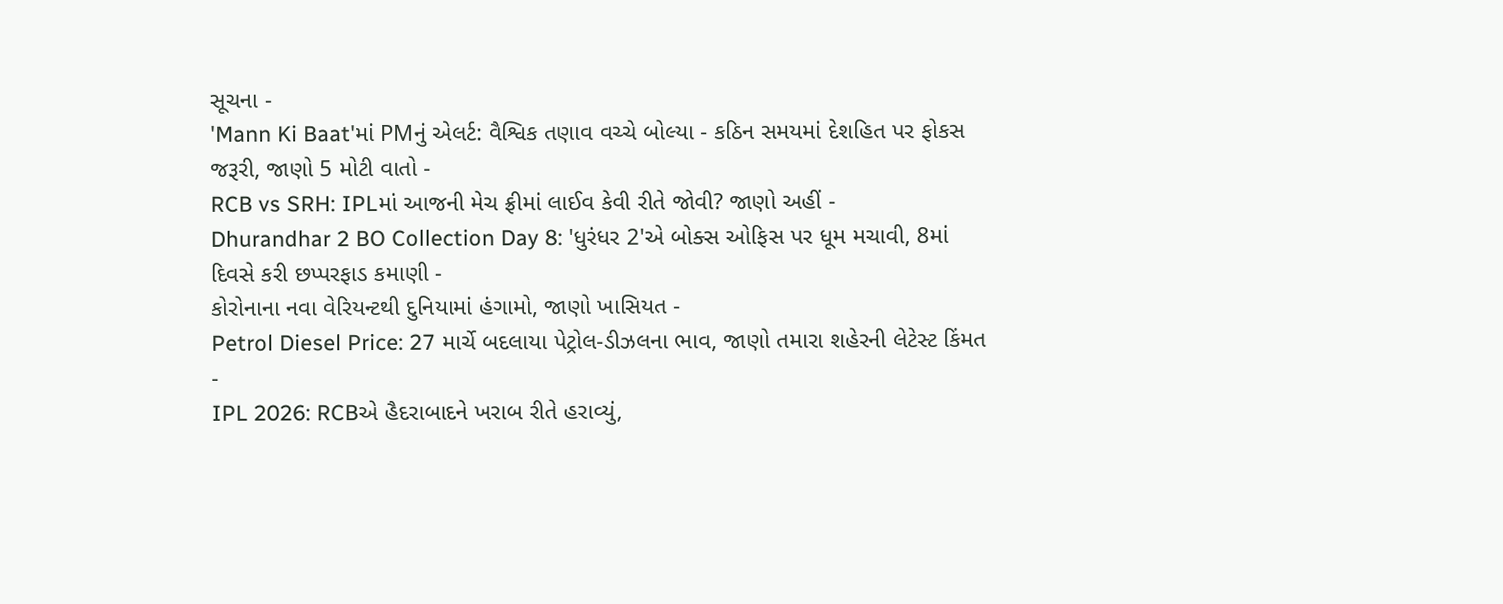સૂચના -
'Mann Ki Baat'માં PMનું એલર્ટ: વૈશ્વિક તણાવ વચ્ચે બોલ્યા - કઠિન સમયમાં દેશહિત પર ફોકસ જરૂરી, જાણો 5 મોટી વાતો -
RCB vs SRH: IPLમાં આજની મેચ ફ્રીમાં લાઈવ કેવી રીતે જોવી? જાણો અહીં -
Dhurandhar 2 BO Collection Day 8: 'ધુરંધર 2'એ બોક્સ ઓફિસ પર ધૂમ મચાવી, 8માં દિવસે કરી છપ્પરફાડ કમાણી -
કોરોનાના નવા વેરિયન્ટથી દુનિયામાં હંગામો, જાણો ખાસિયત -
Petrol Diesel Price: 27 માર્ચે બદલાયા પેટ્રોલ-ડીઝલના ભાવ, જાણો તમારા શહેરની લેટેસ્ટ કિંમત -
IPL 2026: RCBએ હૈદરાબાદને ખરાબ રીતે હરાવ્યું,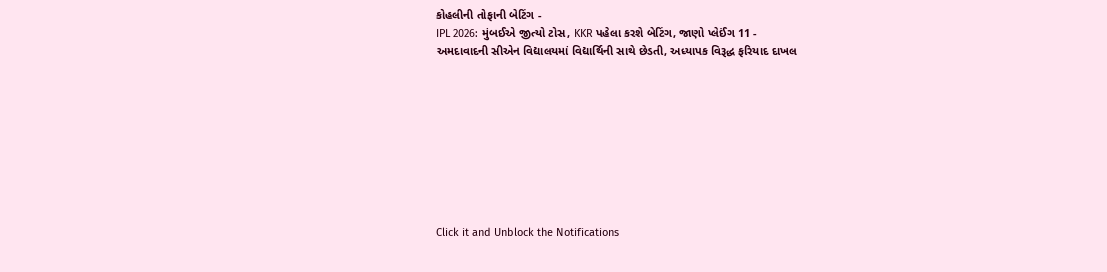કોહલીની તોફાની બેટિંગ -
IPL 2026: મુંબઈએ જીત્યો ટોસ, KKR પહેલા કરશે બેટિંગ, જાણો પ્લેઈંગ 11 -
અમદાવાદની સીએન વિદ્યાલયમાં વિદ્યાર્થિની સાથે છેડતી, અધ્યાપક વિરૂદ્ધ ફરિયાદ દાખલ









Click it and Unblock the Notifications